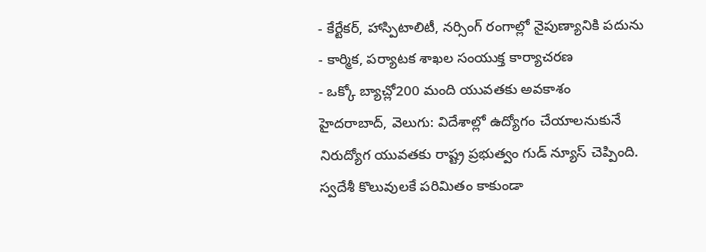- కేర్టేకర్, హాస్పిటాలిటీ, నర్సింగ్ రంగాల్లో నైపుణ్యానికి పదును
- కార్మిక, పర్యాటక శాఖల సంయుక్త కార్యాచరణ
- ఒక్కో బ్యాచ్లో200 మంది యువతకు అవకాశం
హైదరాబాద్, వెలుగు: విదేశాల్లో ఉద్యోగం చేయాలనుకునే నిరుద్యోగ యువతకు రాష్ట్ర ప్రభుత్వం గుడ్ న్యూస్ చెప్పింది. స్వదేశీ కొలువులకే పరిమితం కాకుండా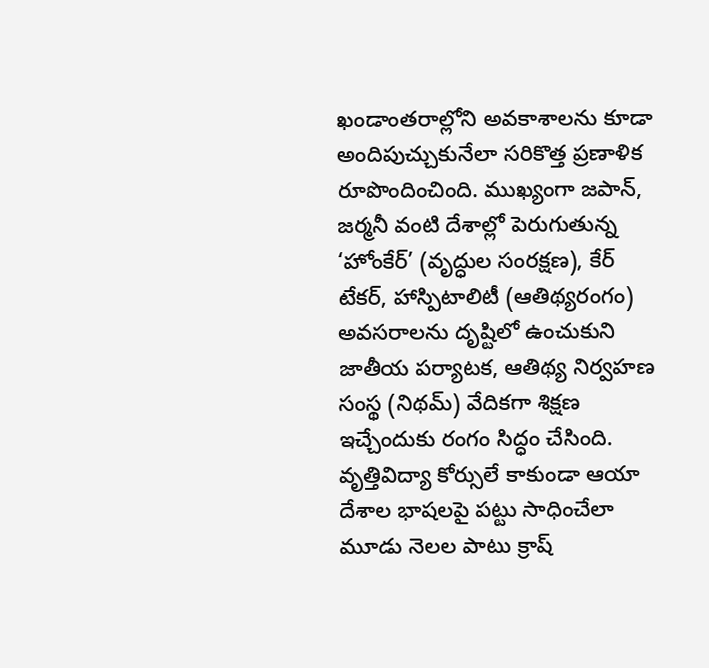ఖండాంతరాల్లోని అవకాశాలను కూడా అందిపుచ్చుకునేలా సరికొత్త ప్రణాళిక రూపొందించింది. ముఖ్యంగా జపాన్, జర్మనీ వంటి దేశాల్లో పెరుగుతున్న ‘హోంకేర్’ (వృద్ధుల సంరక్షణ), కేర్ టేకర్, హాస్పిటాలిటీ (ఆతిథ్యరంగం) అవసరాలను దృష్టిలో ఉంచుకుని జాతీయ పర్యాటక, ఆతిథ్య నిర్వహణ సంస్థ (నిథమ్) వేదికగా శిక్షణ ఇచ్చేందుకు రంగం సిద్ధం చేసింది. వృత్తివిద్యా కోర్సులే కాకుండా ఆయా దేశాల భాషలపై పట్టు సాధించేలా మూడు నెలల పాటు క్రాష్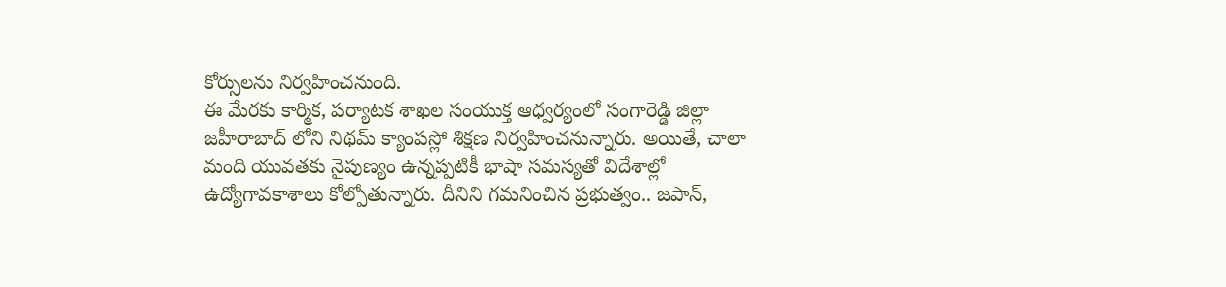కోర్సులను నిర్వహించనుంది.
ఈ మేరకు కార్మిక, పర్యాటక శాఖల సంయుక్త ఆధ్వర్యంలో సంగారెడ్డి జిల్లా జహీరాబాద్ లోని నిథమ్ క్యాంపస్లో శిక్షణ నిర్వహించనున్నారు. అయితే, చాలా మంది యువతకు నైపుణ్యం ఉన్నప్పటికీ భాషా సమస్యతో విదేశాల్లో ఉద్యోగావకాశాలు కోల్పోతున్నారు. దీనిని గమనించిన ప్రభుత్వం.. జపాన్,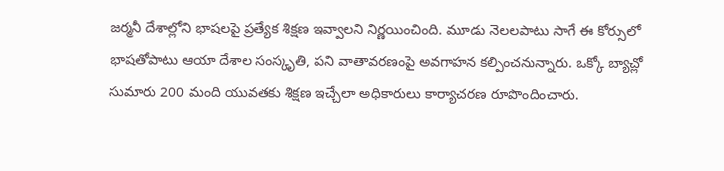జర్మనీ దేశాల్లోని భాషలపై ప్రత్యేక శిక్షణ ఇవ్వాలని నిర్ణయించింది. మూడు నెలలపాటు సాగే ఈ కోర్సులో భాషతోపాటు ఆయా దేశాల సంస్కృతి, పని వాతావరణంపై అవగాహన కల్పించనున్నారు. ఒక్కో బ్యాచ్లో సుమారు 200 మంది యువతకు శిక్షణ ఇచ్చేలా అధికారులు కార్యాచరణ రూపొందించారు.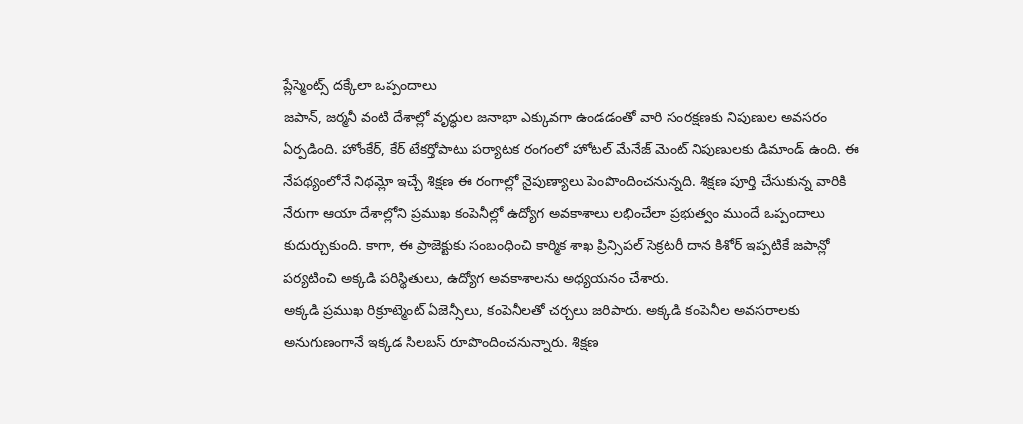ప్లేస్మెంట్స్ దక్కేలా ఒప్పందాలు
జపాన్, జర్మనీ వంటి దేశాల్లో వృద్ధుల జనాభా ఎక్కువగా ఉండడంతో వారి సంరక్షణకు నిపుణుల అవసరం ఏర్పడింది. హోంకేర్, కేర్ టేకర్తోపాటు పర్యాటక రంగంలో హోటల్ మేనేజ్ మెంట్ నిపుణులకు డిమాండ్ ఉంది. ఈ నేపథ్యంలోనే నిథమ్లో ఇచ్చే శిక్షణ ఈ రంగాల్లో నైపుణ్యాలు పెంపొందించనున్నది. శిక్షణ పూర్తి చేసుకున్న వారికి నేరుగా ఆయా దేశాల్లోని ప్రముఖ కంపెనీల్లో ఉద్యోగ అవకాశాలు లభించేలా ప్రభుత్వం ముందే ఒప్పందాలు కుదుర్చుకుంది. కాగా, ఈ ప్రాజెక్టుకు సంబంధించి కార్మిక శాఖ ప్రిన్సిపల్ సెక్రటరీ దాన కిశోర్ ఇప్పటికే జపాన్లో పర్యటించి అక్కడి పరిస్థితులు, ఉద్యోగ అవకాశాలను అధ్యయనం చేశారు.
అక్కడి ప్రముఖ రిక్రూట్మెంట్ ఏజెన్సీలు, కంపెనీలతో చర్చలు జరిపారు. అక్కడి కంపెనీల అవసరాలకు అనుగుణంగానే ఇక్కడ సిలబస్ రూపొందించనున్నారు. శిక్షణ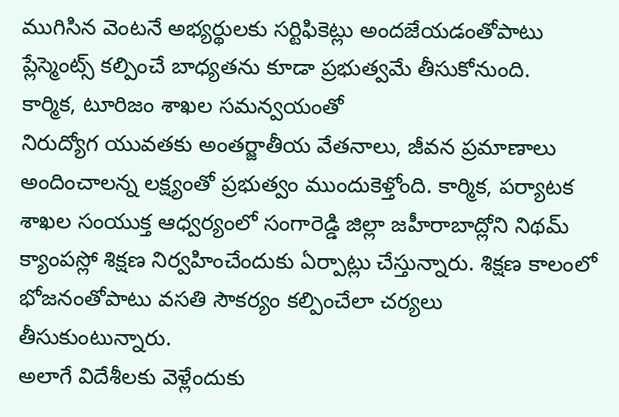ముగిసిన వెంటనే అభ్యర్థులకు సర్టిఫికెట్లు అందజేయడంతోపాటు ప్లేస్మెంట్స్ కల్పించే బాధ్యతను కూడా ప్రభుత్వమే తీసుకోనుంది.
కార్మిక, టూరిజం శాఖల సమన్వయంతో
నిరుద్యోగ యువతకు అంతర్జాతీయ వేతనాలు, జీవన ప్రమాణాలు అందించాలన్న లక్ష్యంతో ప్రభుత్వం ముందుకెళ్తోంది. కార్మిక, పర్యాటక శాఖల సంయుక్త ఆధ్వర్యంలో సంగారెడ్డి జిల్లా జహీరాబాద్లోని నిథమ్ క్యాంపస్లో శిక్షణ నిర్వహించేందుకు ఏర్పాట్లు చేస్తున్నారు. శిక్షణ కాలంలో భోజనంతోపాటు వసతి సౌకర్యం కల్పించేలా చర్యలు తీసుకుంటున్నారు.
అలాగే విదేశీలకు వెళ్లేందుకు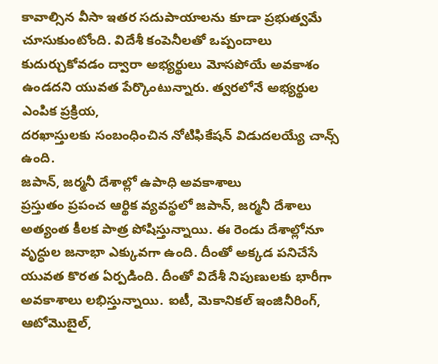కావాల్సిన వీసా ఇతర సదుపాయాలను కూడా ప్రభుత్వమే చూసుకుంటోంది. విదేశీ కంపెనీలతో ఒప్పందాలు కుదుర్చుకోవడం ద్వారా అభ్యర్థులు మోసపోయే అవకాశం ఉండదని యువత పేర్కొంటున్నారు. త్వరలోనే అభ్యర్థుల ఎంపిక ప్రక్రియ,
దరఖాస్తులకు సంబంధించిన నోటిఫికేషన్ విడుదలయ్యే చాన్స్ ఉంది.
జపాన్, జర్మనీ దేశాల్లో ఉపాధి అవకాశాలు
ప్రస్తుతం ప్రపంచ ఆర్థిక వ్యవస్థలో జపాన్, జర్మనీ దేశాలు అత్యంత కీలక పాత్ర పోషిస్తున్నాయి. ఈ రెండు దేశాల్లోనూ వృద్ధుల జనాభా ఎక్కువగా ఉంది. దీంతో అక్కడ పనిచేసే యువత కొరత ఏర్పడింది. దీంతో విదేశీ నిపుణులకు భారీగా అవకాశాలు లభిస్తున్నాయి. ఐటీ, మెకానికల్ ఇంజినీరింగ్, ఆటోమొబైల్,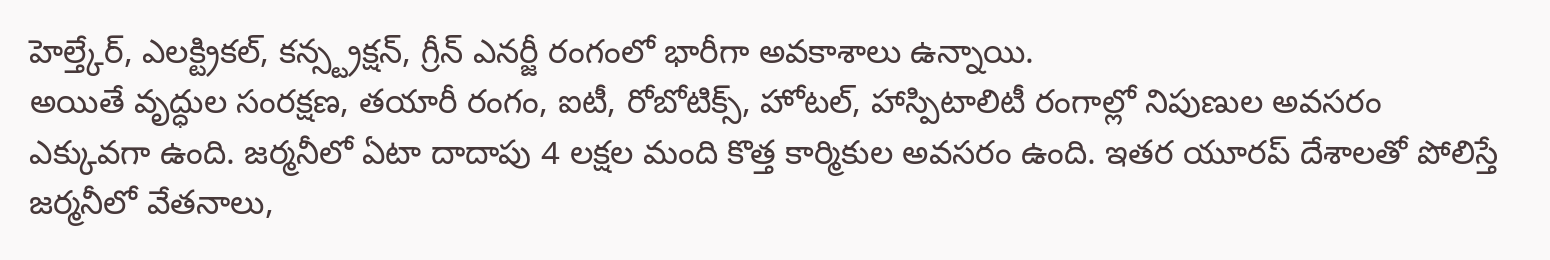హెల్త్కేర్, ఎలక్ట్రికల్, కన్స్ట్రక్షన్, గ్రీన్ ఎనర్జీ రంగంలో భారీగా అవకాశాలు ఉన్నాయి.
అయితే వృద్ధుల సంరక్షణ, తయారీ రంగం, ఐటీ, రోబోటిక్స్, హోటల్, హాస్పిటాలిటీ రంగాల్లో నిపుణుల అవసరం ఎక్కువగా ఉంది. జర్మనీలో ఏటా దాదాపు 4 లక్షల మంది కొత్త కార్మికుల అవసరం ఉంది. ఇతర యూరప్ దేశాలతో పోలిస్తే జర్మనీలో వేతనాలు,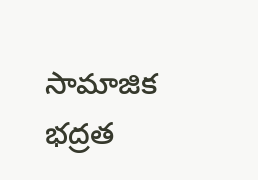సామాజిక భద్రత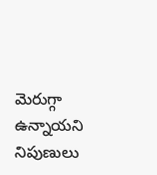మెరుగ్గా ఉన్నాయని నిపుణులు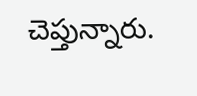చెప్తున్నారు.